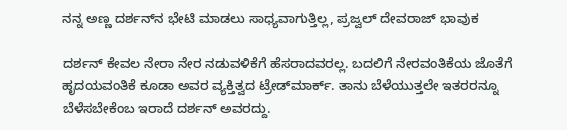ನನ್ನ ಅಣ್ಣ ದರ್ಶನ್‌ನ ಭೇಟಿ ಮಾಡಲು ಸಾಧ್ಯವಾಗುತ್ತಿಲ್ಲ, ಪ್ರಜ್ವಲ್ ದೇವರಾಜ್ ಭಾವುಕ

ದರ್ಶನ್ ಕೇವಲ ನೇರಾ ನೇರ ನಡುವಳಿಕೆಗೆ ಹೆಸರಾದವರಲ್ಲ. ಬದಲಿಗೆ ನೇರವಂತಿಕೆಯ ಜೊತೆಗೆ ಹೃದಯವಂತಿಕೆ ಕೂಡಾ ಅವರ ವ್ಯಕ್ತಿತ್ವದ ಟ್ರೇಡ್‌ಮಾರ್ಕ್. ತಾನು ಬೆಳೆಯುತ್ತಲೇ ಇತರರನ್ನೂ ಬೆಳೆಸಬೇಕೆಂಬ ಇರಾದೆ ದರ್ಶನ್‌ ಅವರದ್ದು.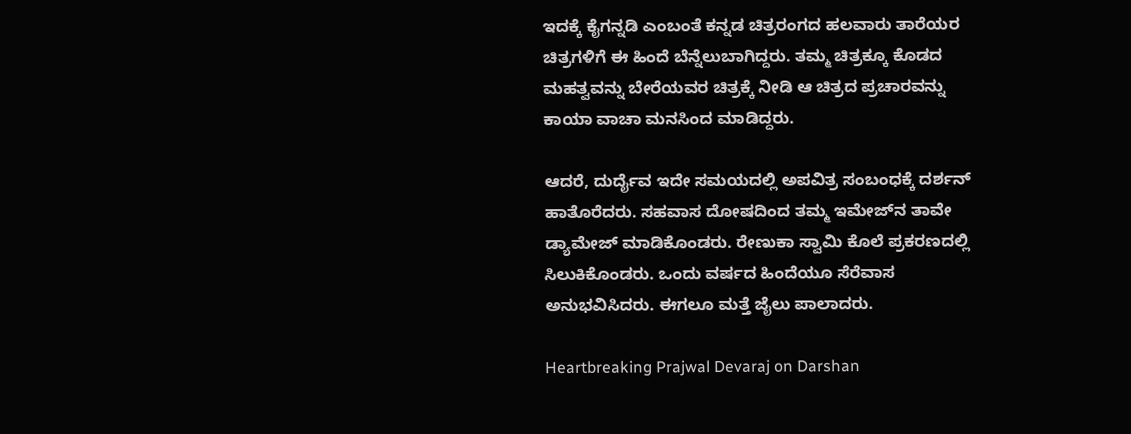ಇದಕ್ಕೆ ಕೈಗನ್ನಡಿ ಎಂಬಂತೆ ಕನ್ನಡ ಚಿತ್ರರಂಗದ ಹಲವಾರು ತಾರೆಯರ ಚಿತ್ರಗಳಿಗೆ ಈ ಹಿಂದೆ ಬೆನ್ನೆಲುಬಾಗಿದ್ದರು. ತಮ್ಮ ಚಿತ್ರಕ್ಕೂ ಕೊಡದ ಮಹತ್ವವನ್ನು ಬೇರೆಯವರ ಚಿತ್ರಕ್ಕೆ ನೀಡಿ ಆ ಚಿತ್ರದ ಪ್ರಚಾರವನ್ನು ಕಾಯಾ ವಾಚಾ ಮನಸಿಂದ ಮಾಡಿದ್ದರು.

ಆದರೆ, ದುರ್ದೈವ ಇದೇ ಸಮಯದಲ್ಲಿ ಅಪವಿತ್ರ ಸಂಬಂಧಕ್ಕೆ ದರ್ಶನ್ ಹಾತೊರೆದರು. ಸಹವಾಸ ದೋಷದಿಂದ ತಮ್ಮ ಇಮೇಜ್‌ನ ತಾವೇ ಡ್ಯಾಮೇಜ್ ಮಾಡಿಕೊಂಡರು. ರೇಣುಕಾ ಸ್ವಾಮಿ ಕೊಲೆ ಪ್ರಕರಣದಲ್ಲಿ ಸಿಲುಕಿಕೊಂಡರು. ಒಂದು ವರ್ಷದ ಹಿಂದೆಯೂ ಸೆರೆವಾಸ ಅನುಭವಿಸಿದರು. ಈಗಲೂ ಮತ್ತೆ ಜೈಲು ಪಾಲಾದರು.

Heartbreaking Prajwal Devaraj on Darshan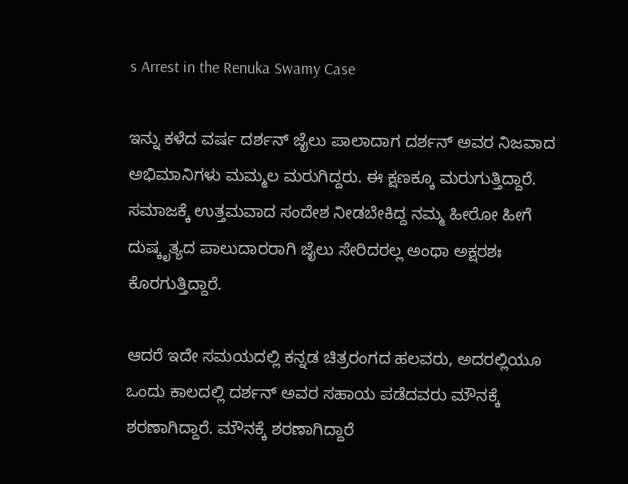s Arrest in the Renuka Swamy Case

ಇನ್ನು ಕಳೆದ ವರ್ಷ ದರ್ಶನ್ ಜೈಲು ಪಾಲಾದಾಗ ದರ್ಶನ್ ಅವರ ನಿಜವಾದ ಅಭಿಮಾನಿಗಳು ಮಮ್ಮಲ ಮರುಗಿದ್ದರು. ಈ ಕ್ಷಣಕ್ಕೂ ಮರುಗುತ್ತಿದ್ದಾರೆ. ಸಮಾಜಕ್ಕೆ ಉತ್ತಮವಾದ ಸಂದೇಶ ನೀಡಬೇಕಿದ್ದ ನಮ್ಮ ಹೀರೋ ಹೀಗೆ ದುಷ್ಕೃತ್ಯದ ಪಾಲುದಾರರಾಗಿ ಜೈಲು ಸೇರಿದರಲ್ಲ ಅಂಥಾ ಅಕ್ಷರಶಃ ಕೊರಗುತ್ತಿದ್ದಾರೆ.

ಆದರೆ ಇದೇ ಸಮಯದಲ್ಲಿ ಕನ್ನಡ ಚಿತ್ರರಂಗದ ಹಲವರು, ಅದರಲ್ಲಿಯೂ ಒಂದು ಕಾಲದಲ್ಲಿ ದರ್ಶನ್ ಅವರ ಸಹಾಯ ಪಡೆದವರು ಮೌನಕ್ಕೆ ಶರಣಾಗಿದ್ದಾರೆ. ಮೌನಕ್ಕೆ ಶರಣಾಗಿದ್ದಾರೆ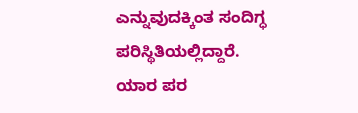ಎನ್ನುವುದಕ್ಕಿಂತ ಸಂದಿಗ್ಧ ಪರಿಸ್ಥಿತಿಯಲ್ಲಿದ್ದಾರೆ. ಯಾರ ಪರ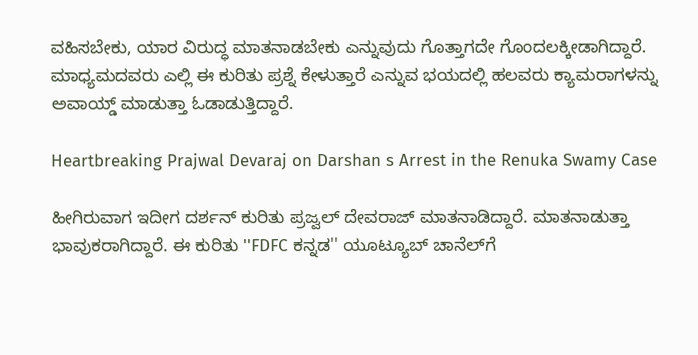ವಹಿಸಬೇಕು, ಯಾರ ವಿರುದ್ಧ ಮಾತನಾಡಬೇಕು ಎನ್ನುವುದು ಗೊತ್ತಾಗದೇ ಗೊಂದಲಕ್ಕೀಡಾಗಿದ್ದಾರೆ. ಮಾಧ್ಯಮದವರು ಎಲ್ಲಿ ಈ ಕುರಿತು ಪ್ರಶ್ನೆ ಕೇಳುತ್ತಾರೆ ಎನ್ನುವ ಭಯದಲ್ಲಿ ಹಲವರು ಕ್ಯಾಮರಾಗಳನ್ನು ಅವಾಯ್ಡ್ ಮಾಡುತ್ತಾ ಓಡಾಡುತ್ತಿದ್ದಾರೆ.

Heartbreaking Prajwal Devaraj on Darshan s Arrest in the Renuka Swamy Case

ಹೀಗಿರುವಾಗ ಇದೀಗ ದರ್ಶನ್ ಕುರಿತು ಪ್ರಜ್ವಲ್ ದೇವರಾಜ್ ಮಾತನಾಡಿದ್ದಾರೆ. ಮಾತನಾಡುತ್ತಾ ಭಾವುಕರಾಗಿದ್ದಾರೆ. ಈ ಕುರಿತು ''FDFC ಕನ್ನಡ'' ಯೂಟ್ಯೂಬ್ ಚಾನೆಲ್‌ಗೆ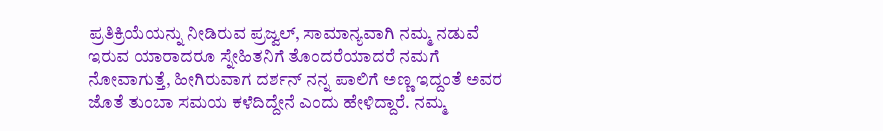ಪ್ರತಿಕ್ರಿಯೆಯನ್ನು ನೀಡಿರುವ ಪ್ರಜ್ವಲ್, ಸಾಮಾನ್ಯವಾಗಿ ನಮ್ಮ ನಡುವೆ ಇರುವ ಯಾರಾದರೂ ಸ್ನೇಹಿತನಿಗೆ ತೊಂದರೆಯಾದರೆ ನಮಗೆ ನೋವಾಗುತ್ತೆ, ಹೀಗಿರುವಾಗ ದರ್ಶನ್ ನನ್ನ ಪಾಲಿಗೆ ಅಣ್ಣ ಇದ್ದಂತೆ ಅವರ ಜೊತೆ ತುಂಬಾ ಸಮಯ ಕಳೆದಿದ್ದೇನೆ ಎಂದು ಹೇಳಿದ್ದಾರೆ. ನಮ್ಮ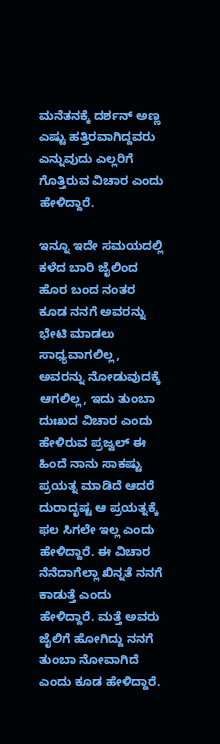ಮನೆತನಕ್ಕೆ ದರ್ಶನ್ ಅಣ್ಣ ಎಷ್ಟು ಹತ್ತಿರವಾಗಿದ್ದವರು ಎನ್ನುವುದು ಎಲ್ಲರಿಗೆ ಗೊತ್ತಿರುವ ವಿಚಾರ ಎಂದು ಹೇಳಿದ್ದಾರೆ.

ಇನ್ನೂ ಇದೇ ಸಮಯದಲ್ಲಿ ಕಳೆದ ಬಾರಿ ಜೈಲಿಂದ ಹೊರ ಬಂದ ನಂತರ ಕೂಡ ನನಗೆ ಅವರನ್ನು ಭೇಟಿ ಮಾಡಲು ಸಾಧ್ಯವಾಗಲಿಲ್ಲ, ಅವರನ್ನು ನೋಡುವುದಕ್ಕೆ ಆಗಲಿಲ್ಲ, ಇದು ತುಂಬಾ ದುಃಖದ ವಿಚಾರ ಎಂದು ಹೇಳಿರುವ ಪ್ರಜ್ವಲ್ ಈ ಹಿಂದೆ ನಾನು ಸಾಕಷ್ಟು ಪ್ರಯತ್ನ ಮಾಡಿದೆ ಆದರೆ ದುರಾದೃಷ್ಟ ಆ ಪ್ರಯತ್ನಕ್ಕೆ ಫಲ ಸಿಗಲೇ ಇಲ್ಲ ಎಂದು ಹೇಳಿದ್ದಾರೆ. ಈ ವಿಚಾರ ನೆನೆದಾಗೆಲ್ಲಾ ಖಿನ್ನತೆ ನನಗೆ ಕಾಡುತ್ತೆ ಎಂದು ಹೇಳಿದ್ದಾರೆ. ಮತ್ತೆ ಅವರು ಜೈಲಿಗೆ ಹೋಗಿದ್ದು ನನಗೆ ತುಂಬಾ ನೋವಾಗಿದೆ ಎಂದು ಕೂಡ ಹೇಳಿದ್ದಾರೆ.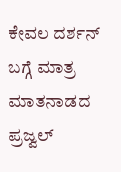ಕೇವಲ ದರ್ಶನ್ ಬಗ್ಗೆ ಮಾತ್ರ ಮಾತನಾಡದ ಪ್ರಜ್ವಲ್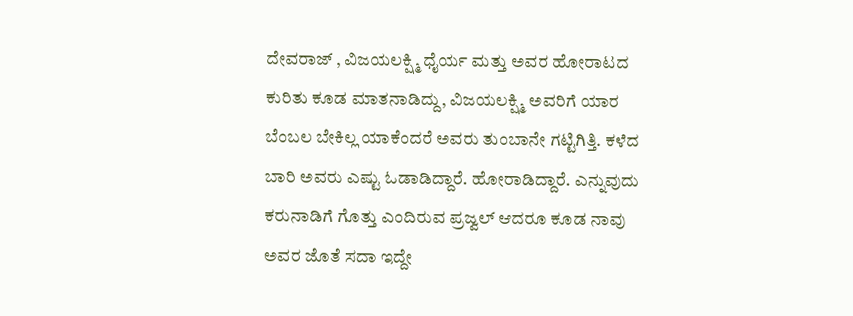ದೇವರಾಜ್ , ವಿಜಯಲಕ್ಷ್ಮಿ ಧೈರ್ಯ ಮತ್ತು ಅವರ ಹೋರಾಟದ ಕುರಿತು ಕೂಡ ಮಾತನಾಡಿದ್ದು, ವಿಜಯಲಕ್ಷ್ಮಿ ಅವರಿಗೆ ಯಾರ ಬೆಂಬಲ ಬೇಕಿಲ್ಲ ಯಾಕೆಂದರೆ ಅವರು ತುಂಬಾನೇ ಗಟ್ಟಿಗಿತ್ತಿ. ಕಳೆದ ಬಾರಿ ಅವರು ಎಷ್ಟು ಓಡಾಡಿದ್ದಾರೆ. ಹೋರಾಡಿದ್ದಾರೆ. ಎನ್ನುವುದು ಕರುನಾಡಿಗೆ ಗೊತ್ತು ಎಂದಿರುವ ಪ್ರಜ್ವಲ್ ಆದರೂ ಕೂಡ ನಾವು ಅವರ ಜೊತೆ ಸದಾ ಇದ್ದೇ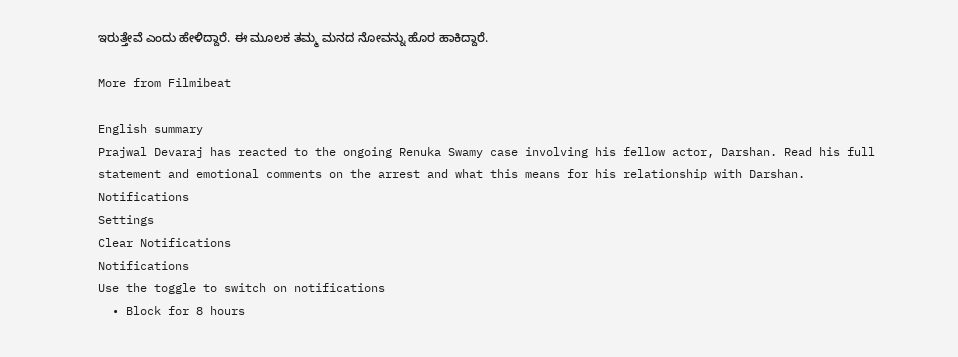ಇರುತ್ತೇವೆ ಎಂದು ಹೇಳಿದ್ದಾರೆ. ಈ ಮೂಲಕ ತಮ್ಮ ಮನದ ನೋವನ್ನು ಹೊರ ಹಾಕಿದ್ದಾರೆ.

More from Filmibeat

English summary
Prajwal Devaraj has reacted to the ongoing Renuka Swamy case involving his fellow actor, Darshan. Read his full statement and emotional comments on the arrest and what this means for his relationship with Darshan.
Notifications
Settings
Clear Notifications
Notifications
Use the toggle to switch on notifications
  • Block for 8 hours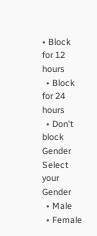• Block for 12 hours
  • Block for 24 hours
  • Don't block
Gender
Select your Gender
  • Male
  • Female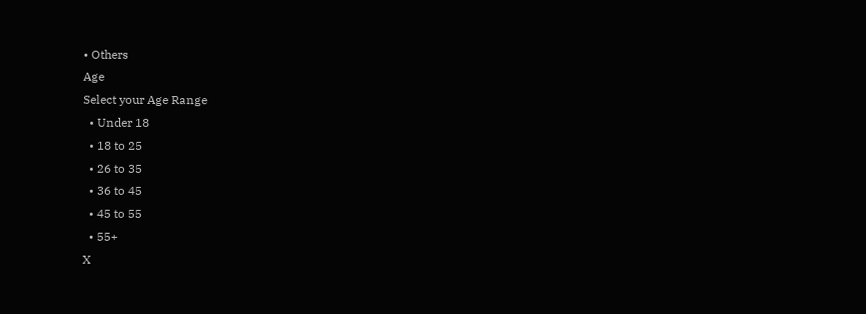• Others
Age
Select your Age Range
  • Under 18
  • 18 to 25
  • 26 to 35
  • 36 to 45
  • 45 to 55
  • 55+
X